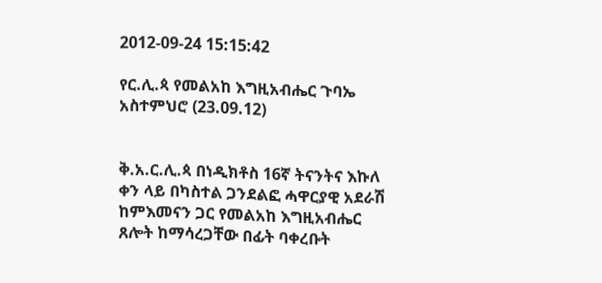2012-09-24 15:15:42

የር.ሊ.ጳ የመልአከ እግዚአብሔር ጉባኤ አስተምህሮ (23.09.12)


ቅ.አ.ር.ሊ.ጳ በነዲክቶስ 16ኛ ትናንትና እኩለ ቀን ላይ በካስተል ጋንደልፎ ሓዋርያዊ አደራሽ ከምእመናን ጋር የመልአከ እግዚአብሔር ጸሎት ከማሳረጋቸው በፊት ባቀረቡት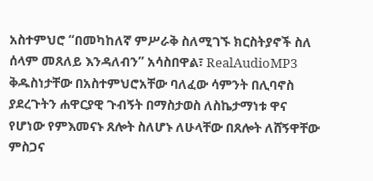አስተምህሮ “በመካከለኛ ምሥራቅ ስለሚገኙ ክርስትያኖች ስለ ሰላም መጸለይ እንዳለብን” አሳስበዋል፣ RealAudioMP3
ቅዱስነታቸው በአስተምህሮአቸው ባለፈው ሳምንት በሊባኖስ ያደረጉትን ሐዋርያዊ ጉብኝት በማስታወስ ለስኬታማነቱ ዋና የሆነው የምእመናኑ ጸሎት ስለሆኑ ለሁላቸው በጸሎት ለሸኝዋቸው ምስጋና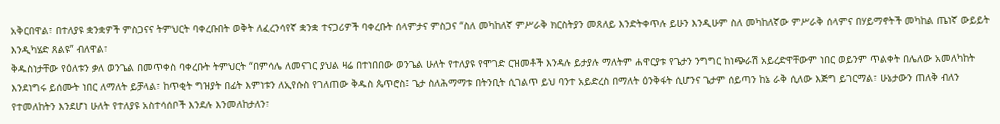አቅርበዋል፣ በተለያዩ ቋንቋዎች ምስጋናና ትምህርት ባቀረቡበት ወቅት ለፈረንሳየኛ ቋንቋ ተናጋሪዎች ባቀረቡት ሰላምታና ምስጋና “ስለ መካከለኛ ምሥራቅ ክርስትያን መጸለይ እንድትቀጥሉ ይሁን እንዲሁም ስለ መካከለኛው ምሥራቅ ሰላምና በሃይማኖትች መካከል ጤነኛ ውይይት እንዲካሄድ ጸልዩ” ብለዋል፣
ቅዱስነታቸው የዕለቱን ቃለ ወንጌል በመጥቀስ ባቀረቡት ትምህርት “በምሳሌ ለመናገር ያህል ዛሬ በተነበበው ወንጌል ሁለት የተለያዩ የሞገድ ርዝመቶች እንዳሉ ይታያሉ ማለትም ሐዋርያቱ የጌታን ንግግር ከነጭራሽ አይረድዋቸውም ነበር ወይንም ጥልቀት በሌለው አመለካከት እንደነግሩ ይሰሙት ነበር ለማለት ይቻላል፣ ከጥቂት ግዝያት በፊት እምነቱን ለኢየሱስ የገለጠው ቅዱስ ጴጥሮስ፤ ጌታ ስለሕማማቱ በትንቢት ሲገልጥ ይህ ባንተ አይድረስ በማለት ዕንቅፋት ሲሆንና ጌታም ሰይጣን ከኔ ራቅ ሲለው እጅግ ይገርማል፣ ሁኔታውን ጠለቅ ብለን የተመለከትን እንደሆነ ሁለት የተለያዩ አስተሳሰቦች እንደሉ እንመለከታለን፣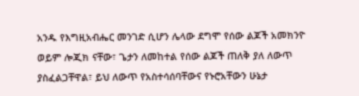አንዱ የእግዚአብሔር መንገድ ሲሆን ሌላው ደግሞ የሰው ልጆች አመክንዮ ወይም ሎጂክ ናቸው፣ ጌታን ለመከተል የሰው ልጆች ጠለቅ ያለ ለውጥ ያስፈልጋቸዋል፣ ይህ ለውጥ የአስተሳሰባቸውና የኑሮአቸውን ሁኔታ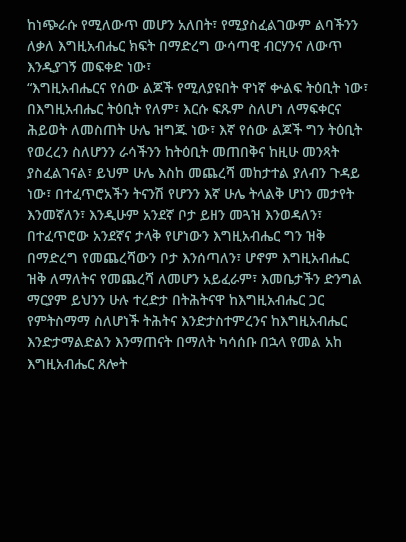ከነጭራሱ የሚለውጥ መሆን አለበት፣ የሚያስፈልገውም ልባችንን ለቃለ እግዚአብሔር ክፍት በማድረግ ውሳጣዊ ብርሃንና ለውጥ እንዲያገኝ መፍቀድ ነው፣
“እግዚአብሔርና የሰው ልጆች የሚለያዩበት ዋነኛ ቍልፍ ትዕቢት ነው፣ በእግዚአብሔር ትዕቢት የለም፣ እርሱ ፍጹም ስለሆነ ለማፍቀርና ሕይወት ለመስጠት ሁሌ ዝግጁ ነው፣ እኛ የሰው ልጆች ግን ትዕቢት የወረረን ስለሆንን ራሳችንን ከትዕቢት መጠበቅና ከዚሁ መንጻት ያስፈልገናል፣ ይህም ሁሌ እስከ መጨረሻ መከታተል ያለብን ጉዳይ ነው፣ በተፈጥሮአችን ትናንሽ የሆንን እኛ ሁሌ ትላልቅ ሆነን መታየት እንመኛለን፣ እንዲሁም አንደኛ ቦታ ይዘን መጓዝ እንወዳለን፣ በተፈጥሮው አንደኛና ታላቅ የሆነውን እግዚአብሔር ግን ዝቅ በማድረግ የመጨረሻውን ቦታ እንሰጣለን፣ ሆኖም እግዚአብሔር ዝቅ ለማለትና የመጨረሻ ለመሆን አይፈራም፣ እመቤታችን ድንግል ማርያም ይህንን ሁሉ ተረድታ በትሕትናዋ ከእግዚአብሔር ጋር የምትስማማ ስለሆነች ትሕትና እንድታስተምረንና ከእግዚአብሔር እንድታማልድልን እንማጠናት በማለት ካሳሰቡ በኋላ የመል አከ እግዚአብሔር ጸሎት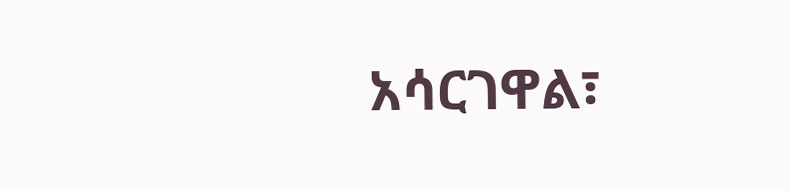አሳርገዋል፣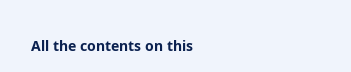All the contents on this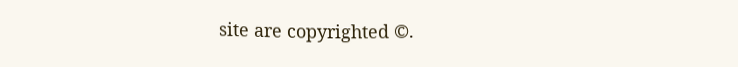site are copyrighted ©.